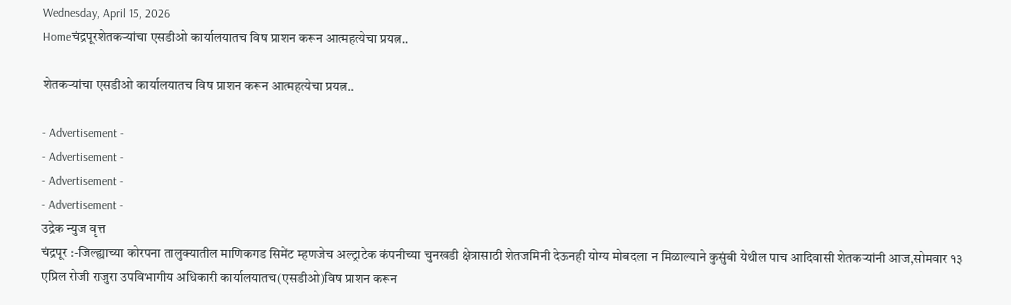Wednesday, April 15, 2026
Homeचंद्रपूरशेतकऱ्यांचा एसडीओ कार्यालयातच विष प्राशन करून आत्महत्येचा प्रयत्न..

शेतकऱ्यांचा एसडीओ कार्यालयातच विष प्राशन करून आत्महत्येचा प्रयत्न..

- Advertisement -
- Advertisement -
- Advertisement -
- Advertisement -
उद्रेक न्युज वृत्त
चंद्रपूर :-जिल्ह्याच्या कोरपना तालुक्यातील माणिकगड सिमेंट म्हणजेच अल्ट्राटेक कंपनीच्या चुनखडी क्षेत्रासाठी शेतजमिनी देऊनही योग्य मोबदला न मिळाल्याने कुसुंबी येथील पाच आदिवासी शेतकऱ्यांनी आज,सोमवार १३ एप्रिल रोजी राजुरा उपविभागीय अधिकारी कार्यालयातच(एसडीओ)विष प्राशन करून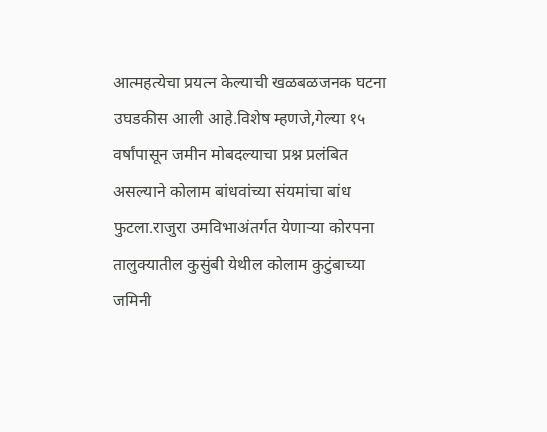आत्महत्येचा प्रयत्न केल्याची खळबळजनक घटना उघडकीस आली आहे.विशेष म्हणजे,गेल्या १५ वर्षांपासून जमीन मोबदल्याचा प्रश्न प्रलंबित असल्याने कोलाम बांधवांच्या संयमांचा बांध फुटला.राजुरा उमविभाअंतर्गत येणाऱ्या कोरपना तालुक्यातील कुसुंबी येथील कोलाम कुटुंबाच्या जमिनी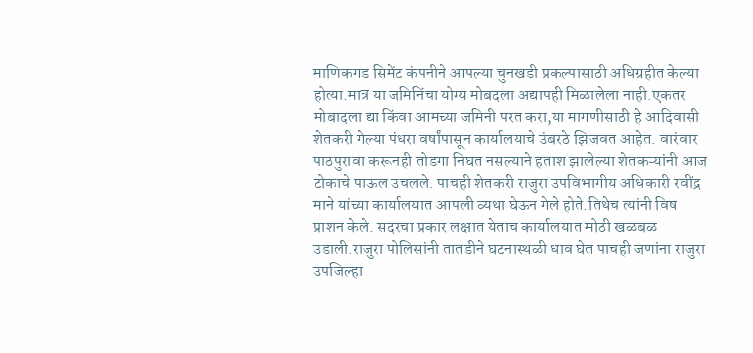माणिकगड सिमेंट कंपनीने आपल्या चुनखडी प्रकल्पासाठी अधिग्रहीत केल्या होत्या.मात्र या जमिनिंचा योग्य मोबदला अद्यापही मिळालेला नाही.एकतर मोबादला द्या किंवा आमच्या जमिनी परत करा,या मागणीसाठी हे आदिवासी शेतकरी गेल्या पंधरा वर्षांपासून कार्यालयाचे उंबरठे झिजवत आहेत. वारंवार पाठपुरावा करूनही तोडगा निघत नसल्याने हताश झालेल्या शेतकऱ्यांनी आज टोकाचे पाऊल उचलले. पाचही शेतकरी राजुरा उपविभागीय अधिकारी रवींद्र माने यांच्या कार्यालयात आपली व्यथा घेऊन गेले होते.तिथेच त्यांनी विष प्राशन केले. सदरचा प्रकार लक्षात येताच कार्यालयात मोठी खळबळ उडाली.राजुरा पोलिसांनी तातडीने घटनास्थळी धाव घेत पाचही जणांना राजुरा उपजिल्हा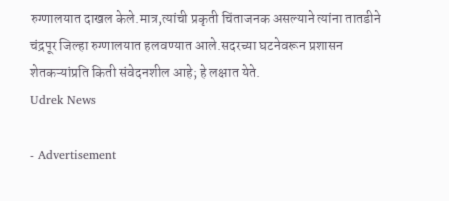रुग्णालयात दाखल केले.मात्र,त्यांची प्रकृती चिंताजनक असल्याने त्यांना तातडीने चंद्रपूर जिल्हा रुग्णालयात हलवण्यात आले.सदरच्या घटनेवरून प्रशासन शेतकऱ्यांप्रति किती संवेदनशील आहे; हे लक्षात येते.
Udrek News

- Advertisement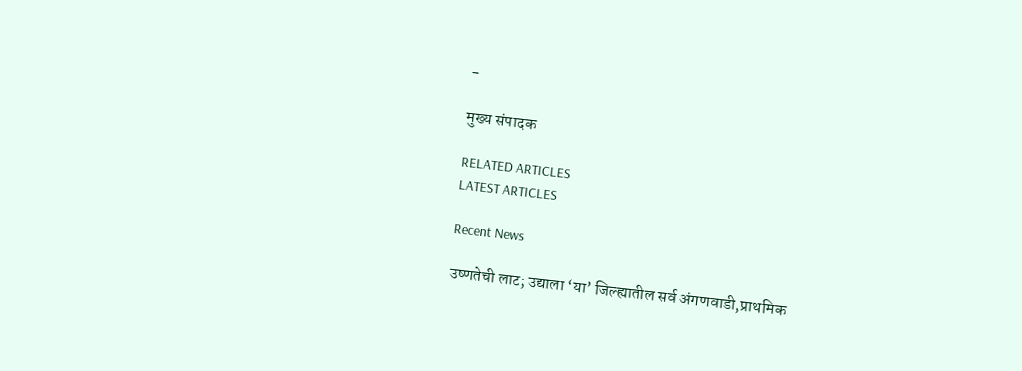-

मुख्य संपादक

RELATED ARTICLES
LATEST ARTICLES

Recent News

उष्णतेची लाट; उद्याला ‘या’ जिल्ह्यातील सर्व अंगणवाडी,प्राथमिक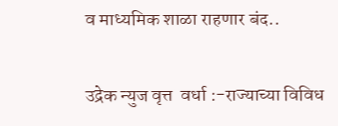व माध्यमिक शाळा राहणार बंद..

उद्रेक न्युज वृत्त  वर्धा :-राज्याच्या विविध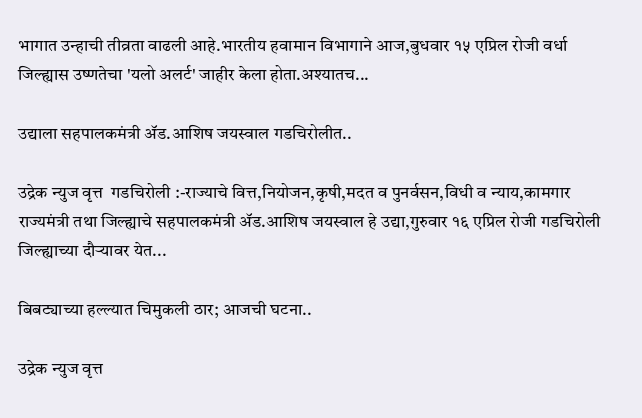भागात उन्हाची तीव्रता वाढली आहे.भारतीय हवामान विभागाने आज,बुधवार १५ एप्रिल रोजी वर्धा जिल्ह्यास उष्णतेचा 'यलो अलर्ट' जाहीर केला होता.अश्यातच...

उद्याला सहपालकमंत्री ॲड.आशिष जयस्वाल गडचिरोलीत..

उद्रेक न्युज वृत्त  गडचिरोली :-राज्याचे वित्त,नियोजन,कृषी,मदत व पुनर्वसन,विधी व न्याय,कामगार राज्यमंत्री तथा जिल्ह्याचे सहपालकमंत्री ॲड.आशिष जयस्वाल हे उद्या,गुरुवार १६ एप्रिल रोजी गडचिरोली जिल्ह्याच्या दौऱ्यावर येत...

बिबट्याच्या हल्ल्यात चिमुकली ठार; आजची घटना..

उद्रेक न्युज वृत्त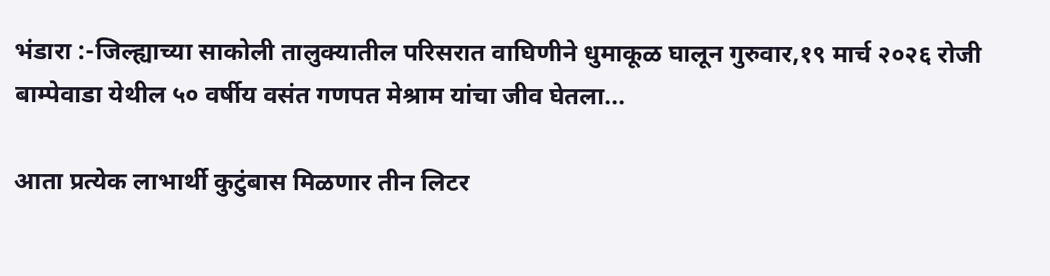भंडारा :-जिल्ह्याच्या साकोली तालुक्यातील परिसरात वाघिणीने धुमाकूळ घालून गुरुवार,१९ मार्च २०२६ रोजी बाम्पेवाडा येथील ५० वर्षीय वसंत गणपत मेश्राम यांचा जीव घेतला...

आता प्रत्येक लाभार्थी कुटुंबास मिळणार तीन लिटर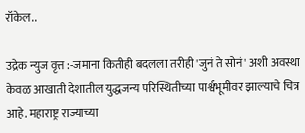रॉकेल..

उद्रेक न्युज वृत्त :-जमाना कितीही बदलला तरीही 'जुनं ते सोनं' अशी अवस्था केवळ आखाती देशातील युद्धजन्य परिस्थितीच्या पार्श्वभूमीवर झाल्याचे चित्र आहे. महाराष्ट्र राज्याच्या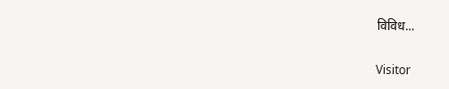विविध...

Visitor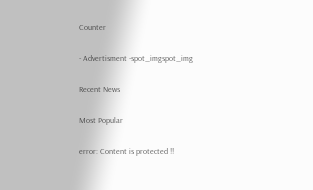Counter

- Advertisment -spot_imgspot_img

Recent News

Most Popular

error: Content is protected !!